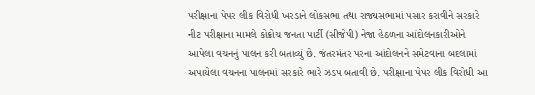પરીક્ષાના પેપર લીક વિરોધી ખરડાને લોકસભા તથા રાજ્યસભામાં પસાર કરાવીને સરકારે નીટ પરીક્ષાના મામલે કોક્રોચ જનતા પાર્ટી (સીજેપી) નેજા હેઠળના આંદોલનકારીઓને આપેલા વચનનું પાલન કરી બતાવ્યું છે. જંતરમંતર પરના આંદોલનને સમેટવાના બદલામાં અપાયેલા વચનના પાલનમાં સરકારે ભારે ઝડપ બતાવી છે. પરીક્ષાના પેપર લીક વિરોધી આ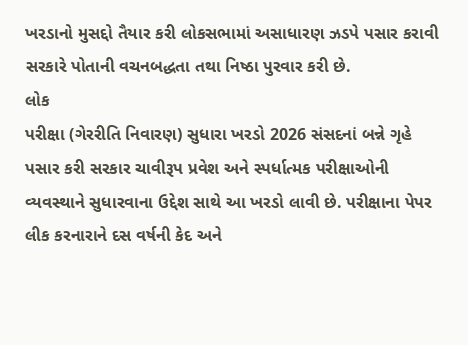ખરડાનો મુસદ્દો તૈયાર કરી લોકસભામાં અસાધારણ ઝડપે પસાર કરાવી સરકારે પોતાની વચનબદ્ધતા તથા નિષ્ઠા પુરવાર કરી છે.
લોક
પરીક્ષા (ગેરરીતિ નિવારણ) સુધારા ખરડો 2026 સંસદનાં બન્ને ગૃહે પસાર કરી સરકાર ચાવીરૂપ પ્રવેશ અને સ્પર્ધાત્મક પરીક્ષાઓની વ્યવસ્થાને સુધારવાના ઉદ્દેશ સાથે આ ખરડો લાવી છે. પરીક્ષાના પેપર લીક કરનારાને દસ વર્ષની કેદ અને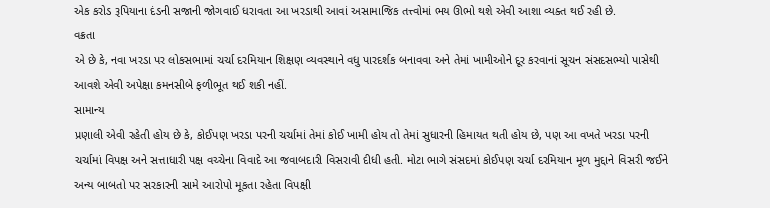એક કરોડ રૂપિયાના દંડની સજાની જોગવાઈ ધરાવતા આ ખરડાથી આવાં અસામાજિક તત્ત્વોમાં ભય ઊભો થશે એવી આશા વ્યક્ત થઈ રહી છે.
વક્રતા
એ છે કે, નવા ખરડા પર લોકસભામાં ચર્ચા દરમિયાન શિક્ષણ વ્યવસ્થાને વધુ પારદર્શક બનાવવા અને તેમાં ખામીઓને દૂર કરવાનાં સૂચન સંસદસભ્યો પાસેથી આવશે એવી અપેક્ષા કમનસીબે ફળીભૂત થઈ શકી નહીં.
સામાન્ય
પ્રણાલી એવી રહેતી હોય છે કે, કોઈપણ ખરડા પરની ચર્ચામાં તેમાં કોઈ ખામી હોય તો તેમાં સુધારની હિમાયત થતી હોય છે, પણ આ વખતે ખરડા પરની ચર્ચામાં વિપક્ષ અને સત્તાધારી પક્ષ વચ્ચેના વિવાદે આ જવાબદારી વિસરાવી દીધી હતી. મોટા ભાગે સંસદમાં કોઈપણ ચર્ચા દરમિયાન મૂળ મુદ્દાને વિસરી જઈને અન્ય બાબતો પર સરકારની સામે આરોપો મૂકતા રહેતા વિપક્ષી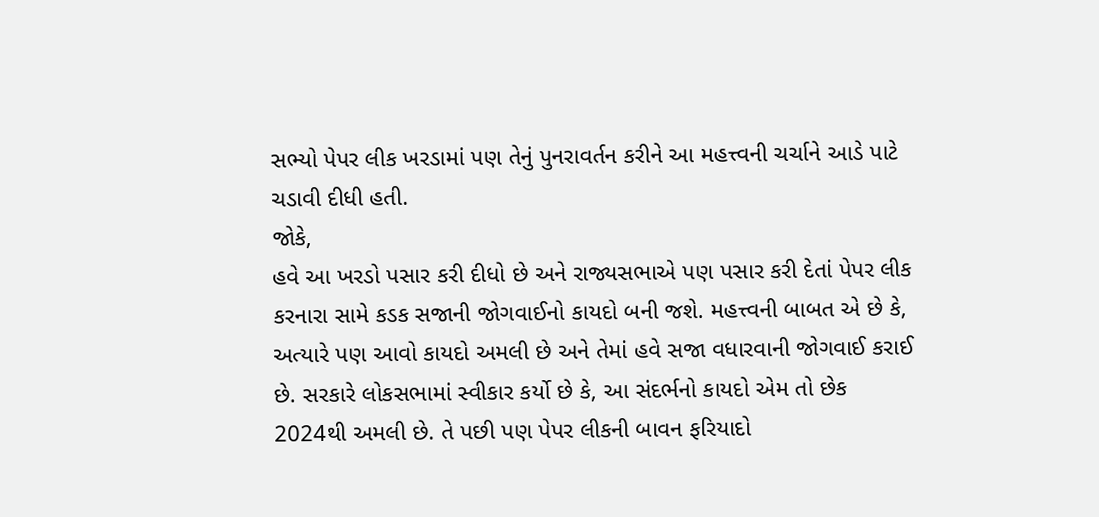સભ્યો પેપર લીક ખરડામાં પણ તેનું પુનરાવર્તન કરીને આ મહત્ત્વની ચર્ચાને આડે પાટે ચડાવી દીધી હતી.
જોકે,
હવે આ ખરડો પસાર કરી દીધો છે અને રાજ્યસભાએ પણ પસાર કરી દેતાં પેપર લીક કરનારા સામે કડક સજાની જોગવાઈનો કાયદો બની જશે. મહત્ત્વની બાબત એ છે કે, અત્યારે પણ આવો કાયદો અમલી છે અને તેમાં હવે સજા વધારવાની જોગવાઈ કરાઈ છે. સરકારે લોકસભામાં સ્વીકાર કર્યો છે કે, આ સંદર્ભનો કાયદો એમ તો છેક 2024થી અમલી છે. તે પછી પણ પેપર લીકની બાવન ફરિયાદો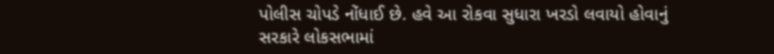પોલીસ ચોપડે નોંધાઈ છે. હવે આ રોકવા સુધારા ખરડો લવાયો હોવાનું સરકારે લોકસભામાં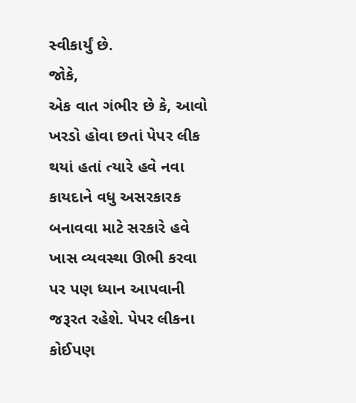સ્વીકાર્યું છે.
જોકે,
એક વાત ગંભીર છે કે, આવો ખરડો હોવા છતાં પેપર લીક થયાં હતાં ત્યારે હવે નવા કાયદાને વધુ અસરકારક બનાવવા માટે સરકારે હવે ખાસ વ્યવસ્થા ઊભી કરવા પર પણ ધ્યાન આપવાની જરૂરત રહેશે. પેપર લીકના કોઈપણ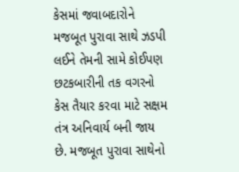કેસમાં જવાબદારોને મજબૂત પુરાવા સાથે ઝડપી લઈને તેમની સામે કોઈપણ છટકબારીની તક વગરનો કેસ તૈયાર કરવા માટે સક્ષમ તંત્ર અનિવાર્ય બની જાય છે. મજબૂત પુરાવા સાથેનો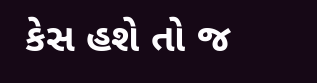કેસ હશે તો જ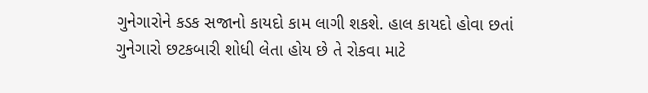ગુનેગારોને કડક સજાનો કાયદો કામ લાગી શકશે. હાલ કાયદો હોવા છતાં ગુનેગારો છટકબારી શોધી લેતા હોય છે તે રોકવા માટે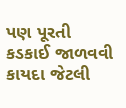પણ પૂરતી કડકાઈ જાળવવી કાયદા જેટલી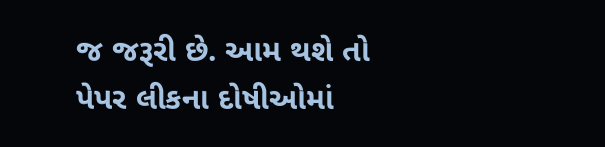જ જરૂરી છે. આમ થશે તો પેપર લીકના દોષીઓમાં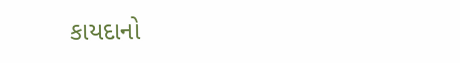કાયદાનો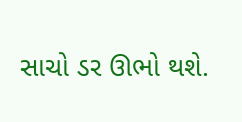સાચો ડર ઊભો થશે.